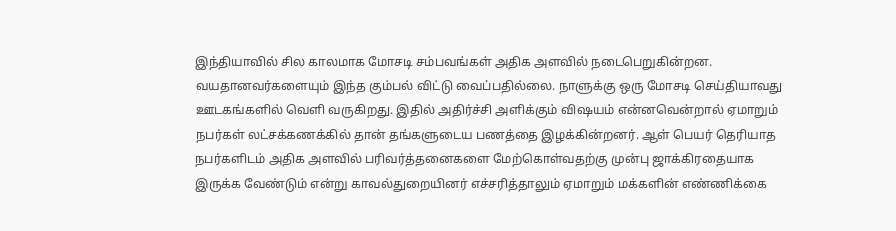இந்தியாவில் சில காலமாக மோசடி சம்பவங்கள் அதிக அளவில் நடைபெறுகின்றன. வயதானவர்களையும் இந்த கும்பல் விட்டு வைப்பதில்லை. நாளுக்கு ஒரு மோசடி செய்தியாவது ஊடகங்களில் வெளி வருகிறது. இதில் அதிர்ச்சி அளிக்கும் விஷயம் என்னவென்றால் ஏமாறும் நபர்கள் லட்சக்கணக்கில் தான் தங்களுடைய பணத்தை இழக்கின்றனர். ஆள் பெயர் தெரியாத நபர்களிடம் அதிக அளவில் பரிவர்த்தனைகளை மேற்கொள்வதற்கு முன்பு ஜாக்கிரதையாக இருக்க வேண்டும் என்று காவல்துறையினர் எச்சரித்தாலும் ஏமாறும் மக்களின் எண்ணிக்கை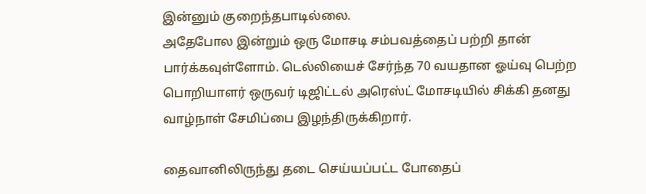இன்னும் குறைந்தபாடில்லை.
அதேபோல இன்றும் ஒரு மோசடி சம்பவத்தைப் பற்றி தான் பார்க்கவுள்ளோம். டெல்லியைச் சேர்ந்த 70 வயதான ஓய்வு பெற்ற பொறியாளர் ஒருவர் டிஜிட்டல் அரெஸ்ட் மோசடியில் சிக்கி தனது வாழ்நாள் சேமிப்பை இழந்திருக்கிறார்.

தைவானிலிருந்து தடை செய்யப்பட்ட போதைப்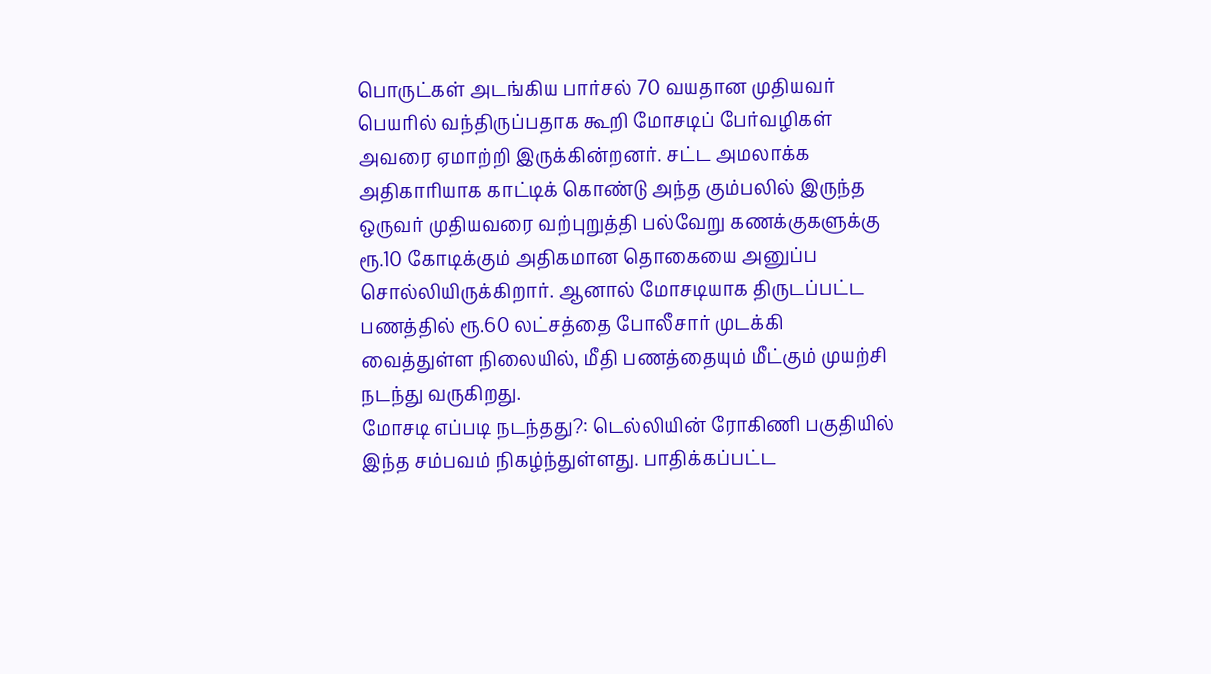பொருட்கள் அடங்கிய பார்சல் 70 வயதான முதியவர் பெயரில் வந்திருப்பதாக கூறி மோசடிப் பேர்வழிகள் அவரை ஏமாற்றி இருக்கின்றனர். சட்ட அமலாக்க அதிகாரியாக காட்டிக் கொண்டு அந்த கும்பலில் இருந்த ஒருவர் முதியவரை வற்புறுத்தி பல்வேறு கணக்குகளுக்கு ரூ.10 கோடிக்கும் அதிகமான தொகையை அனுப்ப சொல்லியிருக்கிறார். ஆனால் மோசடியாக திருடப்பட்ட பணத்தில் ரூ.60 லட்சத்தை போலீசார் முடக்கி வைத்துள்ள நிலையில், மீதி பணத்தையும் மீட்கும் முயற்சி நடந்து வருகிறது.
மோசடி எப்படி நடந்தது?: டெல்லியின் ரோகிணி பகுதியில் இந்த சம்பவம் நிகழ்ந்துள்ளது. பாதிக்கப்பட்ட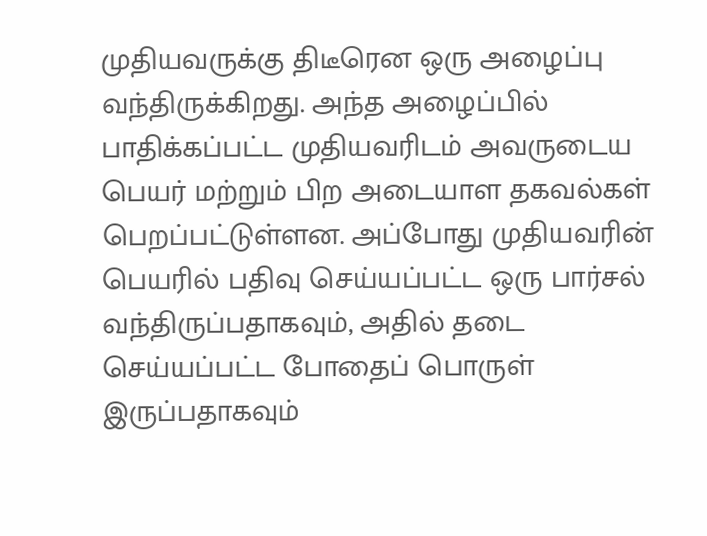முதியவருக்கு திடீரென ஒரு அழைப்பு வந்திருக்கிறது. அந்த அழைப்பில் பாதிக்கப்பட்ட முதியவரிடம் அவருடைய பெயர் மற்றும் பிற அடையாள தகவல்கள் பெறப்பட்டுள்ளன. அப்போது முதியவரின் பெயரில் பதிவு செய்யப்பட்ட ஒரு பார்சல் வந்திருப்பதாகவும், அதில் தடை செய்யப்பட்ட போதைப் பொருள் இருப்பதாகவும்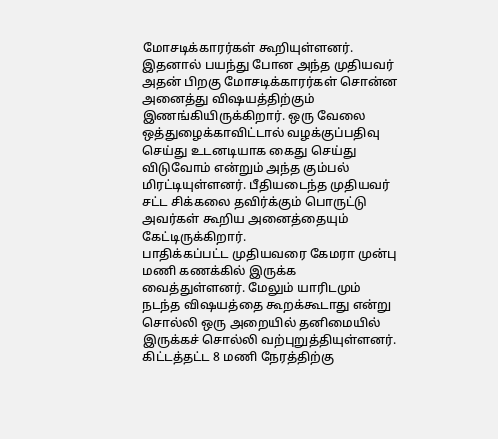மோசடிக்காரர்கள் கூறியுள்ளனர். இதனால் பயந்து போன அந்த முதியவர் அதன் பிறகு மோசடிக்காரர்கள் சொன்ன அனைத்து விஷயத்திற்கும் இணங்கியிருக்கிறார். ஒரு வேலை ஒத்துழைக்காவிட்டால் வழக்குப்பதிவு செய்து உடனடியாக கைது செய்து விடுவோம் என்றும் அந்த கும்பல் மிரட்டியுள்ளனர். பீதியடைந்த முதியவர் சட்ட சிக்கலை தவிர்க்கும் பொருட்டு அவர்கள் கூறிய அனைத்தையும் கேட்டிருக்கிறார்.
பாதிக்கப்பட்ட முதியவரை கேமரா முன்பு மணி கணக்கில் இருக்க வைத்துள்ளனர். மேலும் யாரிடமும் நடந்த விஷயத்தை கூறக்கூடாது என்று சொல்லி ஒரு அறையில் தனிமையில் இருக்கச் சொல்லி வற்புறுத்தியுள்ளனர். கிட்டத்தட்ட 8 மணி நேரத்திற்கு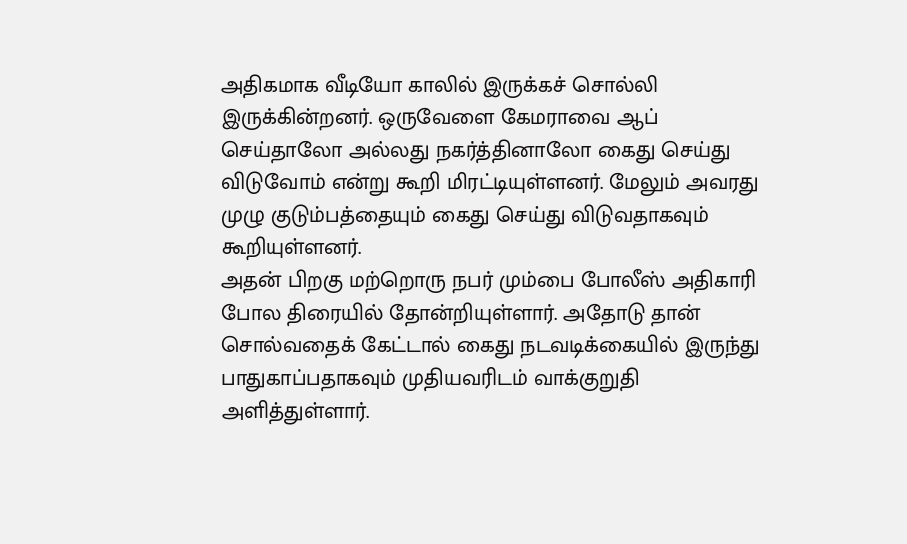அதிகமாக வீடியோ காலில் இருக்கச் சொல்லி இருக்கின்றனர். ஒருவேளை கேமராவை ஆப் செய்தாலோ அல்லது நகர்த்தினாலோ கைது செய்து விடுவோம் என்று கூறி மிரட்டியுள்ளனர். மேலும் அவரது முழு குடும்பத்தையும் கைது செய்து விடுவதாகவும் கூறியுள்ளனர்.
அதன் பிறகு மற்றொரு நபர் மும்பை போலீஸ் அதிகாரி போல திரையில் தோன்றியுள்ளார். அதோடு தான் சொல்வதைக் கேட்டால் கைது நடவடிக்கையில் இருந்து பாதுகாப்பதாகவும் முதியவரிடம் வாக்குறுதி அளித்துள்ளார்.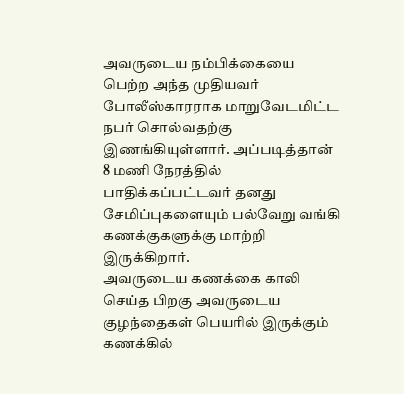அவருடைய நம்பிக்கையை பெற்ற அந்த முதியவர் போலீஸ்காரராக மாறுவேடமிட்ட நபர் சொல்வதற்கு இணங்கியுள்ளார். அப்படித்தான் 8 மணி நேரத்தில் பாதிக்கப்பட்டவர் தனது சேமிப்புகளையும் பல்வேறு வங்கி கணக்குகளுக்கு மாற்றி இருக்கிறார்.
அவருடைய கணக்கை காலி செய்த பிறகு அவருடைய குழந்தைகள் பெயரில் இருக்கும் கணக்கில்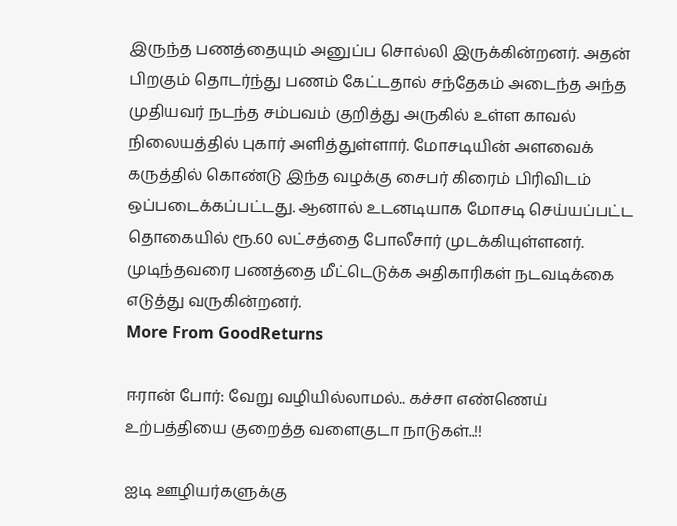இருந்த பணத்தையும் அனுப்ப சொல்லி இருக்கின்றனர். அதன் பிறகும் தொடர்ந்து பணம் கேட்டதால் சந்தேகம் அடைந்த அந்த முதியவர் நடந்த சம்பவம் குறித்து அருகில் உள்ள காவல் நிலையத்தில் புகார் அளித்துள்ளார். மோசடியின் அளவைக் கருத்தில் கொண்டு இந்த வழக்கு சைபர் கிரைம் பிரிவிடம் ஒப்படைக்கப்பட்டது. ஆனால் உடனடியாக மோசடி செய்யப்பட்ட தொகையில் ரூ.60 லட்சத்தை போலீசார் முடக்கியுள்ளனர். முடிந்தவரை பணத்தை மீட்டெடுக்க அதிகாரிகள் நடவடிக்கை எடுத்து வருகின்றனர்.
More From GoodReturns

ஈரான் போர்: வேறு வழியில்லாமல்.. கச்சா எண்ணெய் உற்பத்தியை குறைத்த வளைகுடா நாடுகள்..!!

ஐடி ஊழியர்களுக்கு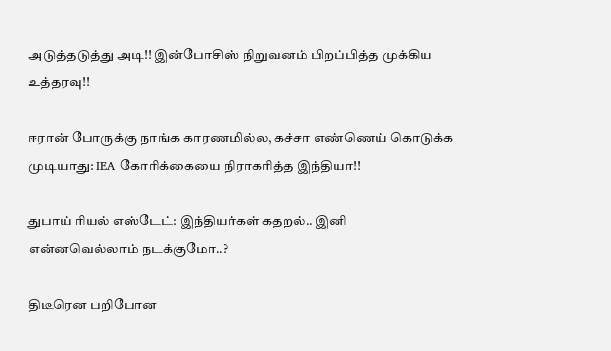அடுத்தடுத்து அடி!! இன்போசிஸ் நிறுவனம் பிறப்பித்த முக்கிய உத்தரவு!!

ஈரான் போருக்கு நாங்க காரணமில்ல, கச்சா எண்ணெய் கொடுக்க முடியாது: IEA கோரிக்கையை நிராகரித்த இந்தியா!!

துபாய் ரியல் எஸ்டேட்: இந்தியர்கள் கதறல்.. இனி என்னவெல்லாம் நடக்குமோ..?

திடீரென பறிபோன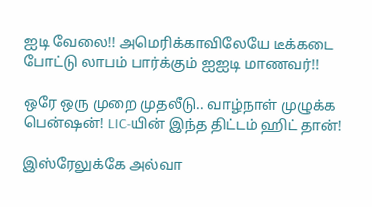ஐடி வேலை!! அமெரிக்காவிலேயே டீக்கடை போட்டு லாபம் பார்க்கும் ஐஐடி மாணவர்!!

ஒரே ஒரு முறை முதலீடு.. வாழ்நாள் முழுக்க பென்ஷன்! LIC-யின் இந்த திட்டம் ஹிட் தான்!

இஸ்ரேலுக்கே அல்வா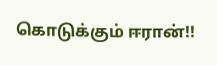கொடுக்கும் ஈரான்!!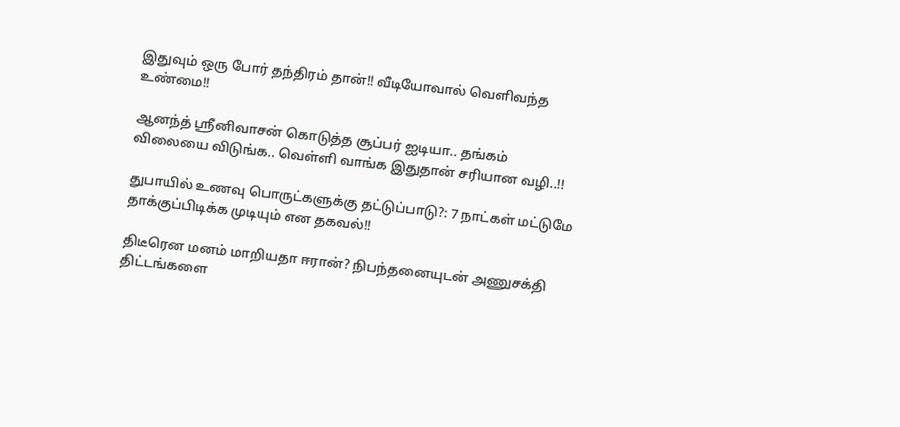இதுவும் ஒரு போர் தந்திரம் தான்!! வீடியோவால் வெளிவந்த உண்மை!!

ஆனந்த் ஸ்ரீனிவாசன் கொடுத்த சூப்பர் ஐடியா.. தங்கம் விலையை விடுங்க.. வெள்ளி வாங்க இதுதான் சரியான வழி..!!

துபாயில் உணவு பொருட்களுக்கு தட்டுப்பாடு?: 7 நாட்கள் மட்டுமே தாக்குப்பிடிக்க முடியும் என தகவல்!!

திடீரென மனம் மாறியதா ஈரான்? நிபந்தனையுடன் அணுசக்தி திட்டங்களை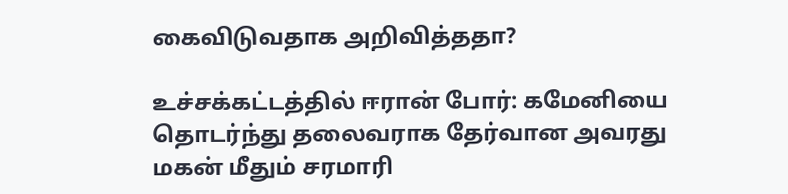கைவிடுவதாக அறிவித்ததா?

உச்சக்கட்டத்தில் ஈரான் போர்: கமேனியை தொடர்ந்து தலைவராக தேர்வான அவரது மகன் மீதும் சரமாரி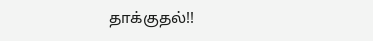தாக்குதல்!!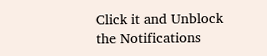Click it and Unblock the Notifications